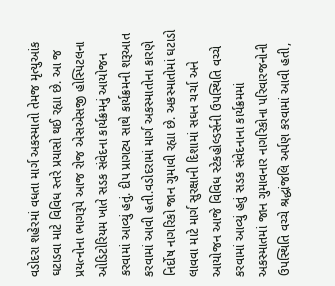વડોદરા શહેરમાં વધતા માર્ગ અકસ્માતો તેમજ મૃત્યુઆંક ઘટાડવા માટે વિવિધ સ્તરે પ્રયાસો થઈ રહ્યા છે. આ જ પ્રયત્નોના ભાગરૂપે આજ રોજ એસએસજી હોસ્પિટલના ઓડિટોરિયમ ખાતે સડક સંવેદના કાર્યક્રમનું આયોજન કરવામાં આવ્યું હતું. દીપ પ્રાગટ્ય સાથે કાર્યક્રમની શરૂઆત કરવામાં આવી હતી.વડોદરામાં માર્ગ અકસ્માતોના કારણે નિર્દોષ નાગરિકો જાન ગુમાવી રહ્યા છે. અકસ્માતોમાં ઘટાડો લાવવા માટે માર્ગ સુરક્ષાની દિશામાં સઘન ચર્ચા અને આયોજન આજે વિવિધ સ્ટેકહોલ્ડર્સની ઉપસ્થિતિ વચ્ચે કરવામાં આવ્યું હતું સડક સંવેદનાના કાર્યક્રમમાં અકસ્માતમાં જાન ગુમાવનાર નાગરિકોના પરિવારજનોની ઉપસ્થિતિ વચ્ચે શ્રદ્ધાંજલિ અર્પણ કરવામાં આવી હતી,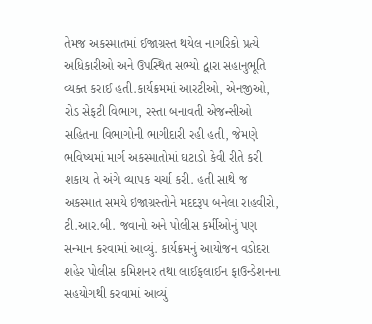તેમજ અકસ્માતમાં ઈજાગ્રસ્ત થયેલ નાગરિકો પ્રત્યે અધિકારીઓ અને ઉપસ્થિત સભ્યો દ્વારા સહાનુભૂતિ વ્યક્ત કરાઈ હતી.કાર્યક્રમમાં આરટીઓ, એનજીઓ, રોડ સેફટી વિભાગ, રસ્તા બનાવતી એજન્સીઓ સહિતના વિભાગોની ભાગીદારી રહી હતી, જેમણે ભવિષ્યમાં માર્ગ અકસ્માતોમાં ઘટાડો કેવી રીતે કરી શકાય તે અંગે વ્યાપક ચર્ચા કરી. હતી સાથે જ અકસ્માત સમયે ઇજાગ્રસ્તોને મદદરૂપ બનેલા રાહવીરો, ટી.આર.બી. જવાનો અને પોલીસ કર્મીઓનું પણ સન્માન કરવામાં આવ્યું. કાર્યક્રમનું આયોજન વડોદરા શહેર પોલીસ કમિશનર તથા લાઈફલાઈન ફાઉન્ડેશનના સહયોગથી કરવામાં આવ્યું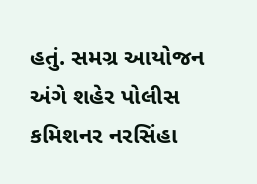હતું. સમગ્ર આયોજન અંગે શહેર પોલીસ કમિશનર નરસિંહા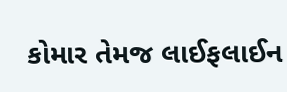કોમાર તેમજ લાઈફલાઈન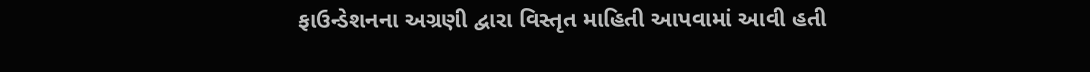ફાઉન્ડેશનના અગ્રણી દ્વારા વિસ્તૃત માહિતી આપવામાં આવી હતી